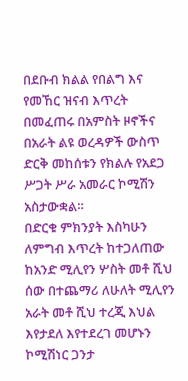በደቡብ ክልል የበልግ እና የመኸር ዝናብ እጥረት በመፈጠሩ በአምስት ዞኖችና በአራት ልዩ ወረዳዎች ውስጥ ድርቅ መከሰቱን የክልሉ የአደጋ ሥጋት ሥራ አመራር ኮሚሽን አስታውቋል።
በድርቁ ምክንያት እስካሁን ለምግብ እጥረት ከተጋለጠው ከአንድ ሚሊየን ሦስት መቶ ሺህ ሰው በተጨማሪ ለሁለት ሚሊየን አራት መቶ ሺህ ተረጂ እህል እየታደለ እየተደረገ መሆኑን ኮሚሽነር ጋንታ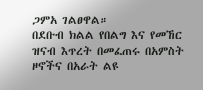ጋምአ ገልፀዋል።
በደቡብ ክልል የበልግ እና የመኸር ዝናብ እጥረት በመፈጠሩ በአምስት ዞኖችና በአራት ልዩ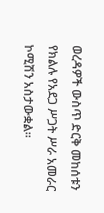ወረዳዎች ውስጥ ድርቅ መከሰቱን የክልሉ የአደጋ ሥጋት ሥራ አመራር ኮሚሽን አስታውቋል።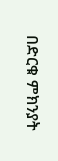በድርቁ ምክንያት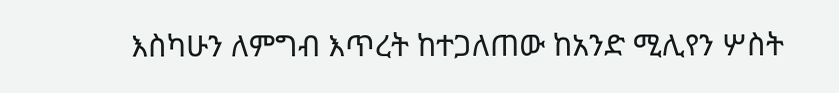እስካሁን ለምግብ እጥረት ከተጋለጠው ከአንድ ሚሊየን ሦስት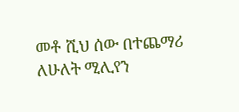መቶ ሺህ ሰው በተጨማሪ ለሁለት ሚሊየን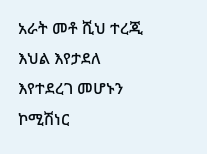አራት መቶ ሺህ ተረጂ እህል እየታደለ እየተደረገ መሆኑን ኮሚሽነር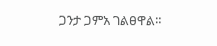ጋንታ ጋምአ ገልፀዋል።